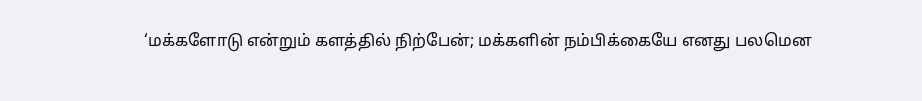‘மக்களோடு என்றும் களத்தில் நிற்பேன்; மக்களின் நம்பிக்கையே எனது பலமென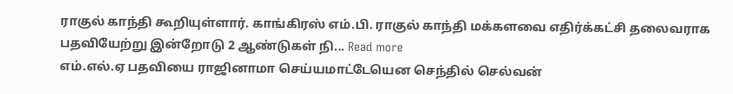ராகுல் காந்தி கூறியுள்ளார். காங்கிரஸ் எம்.பி. ராகுல் காந்தி மக்களவை எதிர்க்கட்சி தலைவராக பதவியேற்று இன்றோடு 2 ஆண்டுகள் நி... Read more
எம்.எல்.ஏ பதவியை ராஜினாமா செய்யமாட்டேயென செந்தில் செல்வன்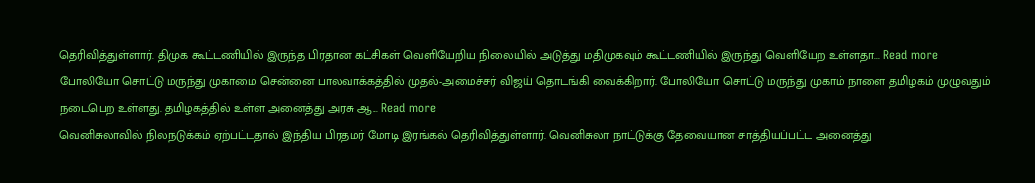தெரிவித்துள்ளார். திமுக கூட்டணியில் இருந்த பிரதான கட்சிகள் வெளியேறிய நிலையில் அடுத்து மதிமுகவும் கூட்டணியில் இருந்து வெளியேற உள்ளதா... Read more
போலியோ சொட்டு மருந்து முகாமை சென்னை பாலவாக்கத்தில் முதல்-அமைச்சர் விஜய் தொடங்கி வைக்கிறார். போலியோ சொட்டு மருந்து முகாம் நாளை தமிழகம் முழுவதும் நடைபெற உள்ளது. தமிழகத்தில் உள்ள அனைத்து அரசு ஆ... Read more
வெனிசுலாவில் நிலநடுக்கம் ஏற்பட்டதால் இந்திய பிரதமர் மோடி இரங்கல் தெரிவித்துள்ளார். வெனிசுலா நாட்டுக்கு தேவையான சாத்தியப்பட்ட அனைத்து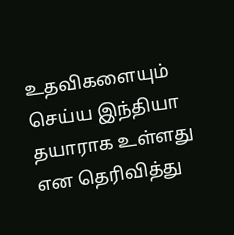உதவிகளையும் செய்ய இந்தியா தயாராக உள்ளது என தெரிவித்து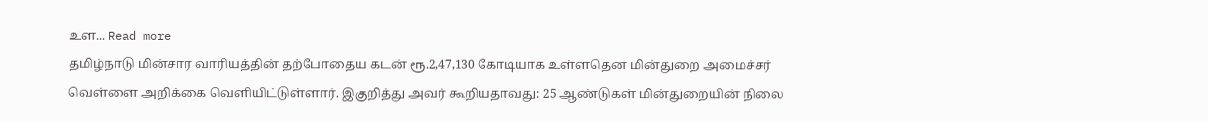உள... Read more
தமிழ்நாடு மின்சார வாரியத்தின் தற்போதைய கடன் ரூ.2,47,130 கோடியாக உள்ளதென மின்துறை அமைச்சர் வெள்ளை அறிக்கை வெளியிட்டுள்ளார். இகுறித்து அவர் கூறியதாவது: 25 ஆண்டுகள் மின்துறையின் நிலை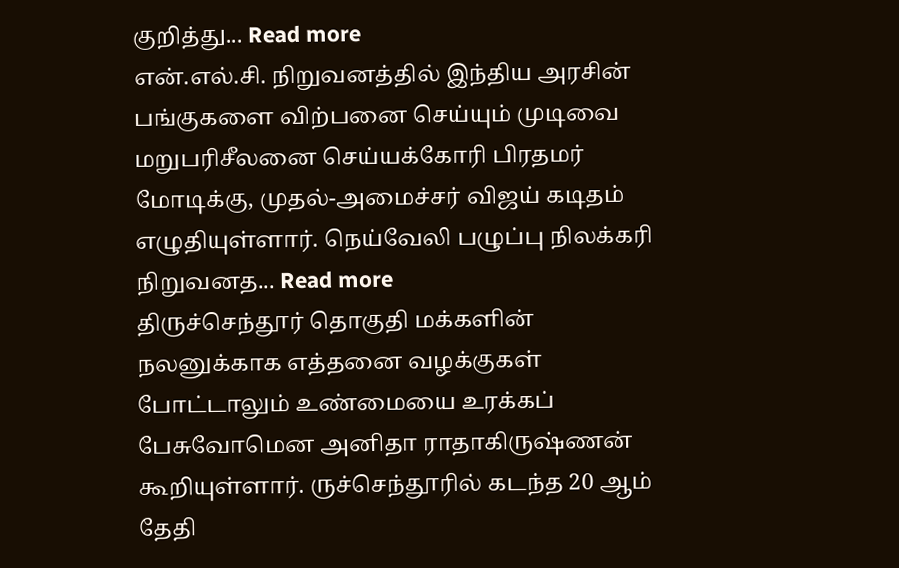குறித்து... Read more
என்.எல்.சி. நிறுவனத்தில் இந்திய அரசின் பங்குகளை விற்பனை செய்யும் முடிவை மறுபரிசீலனை செய்யக்கோரி பிரதமர் மோடிக்கு, முதல்-அமைச்சர் விஜய் கடிதம் எழுதியுள்ளார். நெய்வேலி பழுப்பு நிலக்கரி நிறுவனத... Read more
திருச்செந்தூர் தொகுதி மக்களின் நலனுக்காக எத்தனை வழக்குகள் போட்டாலும் உண்மையை உரக்கப் பேசுவோமென அனிதா ராதாகிருஷ்ணன் கூறியுள்ளார். ருச்செந்தூரில் கடந்த 20 ஆம் தேதி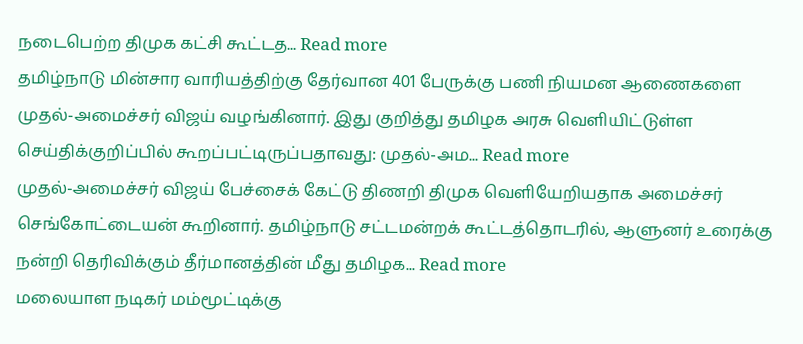நடைபெற்ற திமுக கட்சி கூட்டத... Read more
தமிழ்நாடு மின்சார வாரியத்திற்கு தேர்வான 401 பேருக்கு பணி நியமன ஆணைகளை முதல்-அமைச்சர் விஜய் வழங்கினார். இது குறித்து தமிழக அரசு வெளியிட்டுள்ள செய்திக்குறிப்பில் கூறப்பட்டிருப்பதாவது: முதல்-அம... Read more
முதல்-அமைச்சர் விஜய் பேச்சைக் கேட்டு திணறி திமுக வெளியேறியதாக அமைச்சர் செங்கோட்டையன் கூறினார். தமிழ்நாடு சட்டமன்றக் கூட்டத்தொடரில், ஆளுனர் உரைக்கு நன்றி தெரிவிக்கும் தீர்மானத்தின் மீது தமிழக... Read more
மலையாள நடிகர் மம்மூட்டிக்கு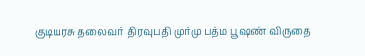குடியரசு தலைவர் திரவுபதி முர்மு பத்ம பூஷண் விருதை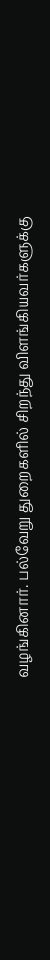வழங்கினார். பல்வேறு துறைகளில் சிறந்து விளங்கியவர்களுக்கு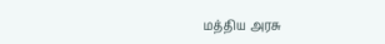மத்திய அரசு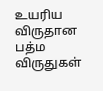உயரிய விருதான பத்ம விருதுகள்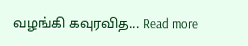வழங்கி கவுரவித... Read more